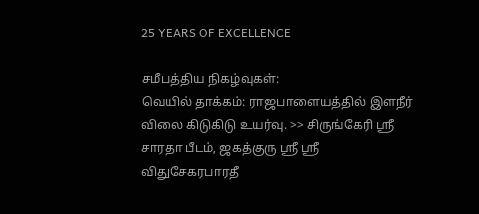25 YEARS OF EXCELLENCE

சமீபத்திய நிகழ்வுகள்:
வெயில் தாக்கம்: ராஜபாளையத்தில் இளநீர் விலை கிடுகிடு உயர்வு. >> சிருங்கேரி ஸ்ரீ சாரதா பீடம், ஜகத்குரு ஸ்ரீ ஸ்ரீ விதுசேகரபாரதீ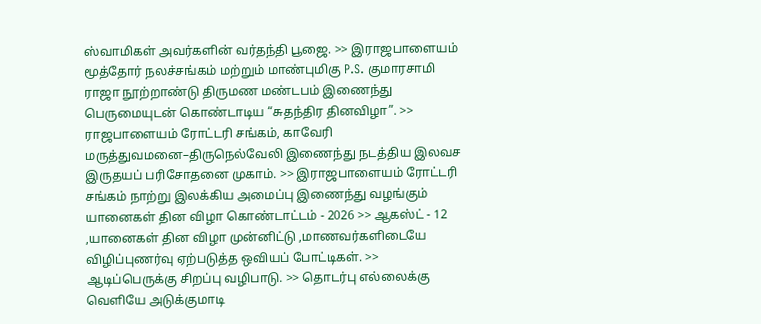ஸ்வாமிகள் அவர்களின் வர்தந்தி பூஜை. >> இராஜபாளையம் மூத்தோர் நலச்சங்கம் மற்றும் மாண்புமிகு P.S. குமாரசாமி ராஜா நூற்றாண்டு திருமண மண்டபம் இணைந்து பெருமையுடன் கொண்டாடிய “சுதந்திர தினவிழா”. >> ராஜபாளையம் ரோட்டரி சங்கம், காவேரி மருத்துவமனை–திருநெல்வேலி இணைந்து நடத்திய இலவச இருதயப் பரிசோதனை முகாம். >> இராஜபாளையம் ரோட்டரி சங்கம் நாற்று இலக்கிய அமைப்பு இணைந்து வழங்கும் யானைகள் தின விழா கொண்டாட்டம் - 2026 >> ஆகஸ்ட் - 12 ,யானைகள் தின விழா முன்னிட்டு ,மாணவர்களிடையே விழிப்புணர்வு ஏற்படுத்த ஒவியப் போட்டிகள். >> ஆடிப்பெருக்கு சிறப்பு வழிபாடு. >> தொடர்பு எல்லைக்கு வெளியே அடுக்குமாடி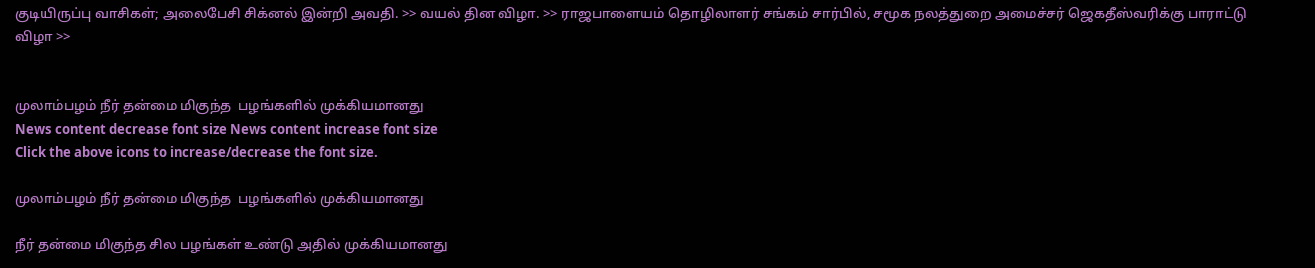குடியிருப்பு வாசிகள்; அலைபேசி சிக்னல் இன்றி அவதி. >> வயல் தின விழா. >> ராஜபாளையம் தொழிலாளர் சங்கம் சார்பில், சமூக நலத்துறை அமைச்சர் ஜெகதீஸ்வரிக்கு பாராட்டு விழா >>


முலாம்பழம் நீர் தன்மை மிகுந்த  பழங்களில் முக்கியமானது
News content decrease font size News content increase font size
Click the above icons to increase/decrease the font size.

முலாம்பழம் நீர் தன்மை மிகுந்த  பழங்களில் முக்கியமானது

நீர் தன்மை மிகுந்த சில பழங்கள் உண்டு அதில் முக்கியமானது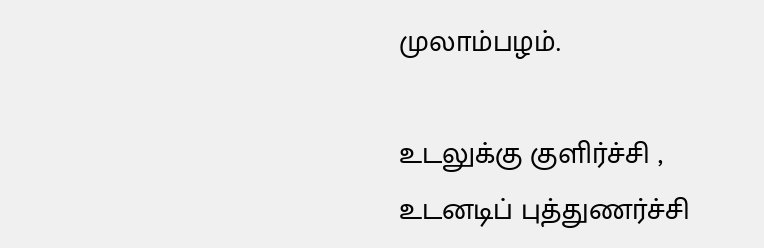முலாம்பழம்.

உடலுக்கு குளிர்ச்சி , உடனடிப் புத்துணர்ச்சி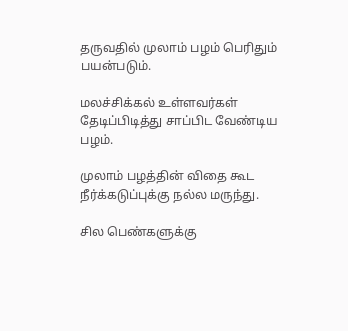தருவதில் முலாம் பழம் பெரிதும் பயன்படும்.

மலச்சிக்கல் உள்ளவர்கள் தேடிப்பிடித்து சாப்பிட வேண்டிய பழம்.

முலாம் பழத்தின் விதை கூட நீர்க்கடுப்புக்கு நல்ல மருந்து.

சில பெண்களுக்கு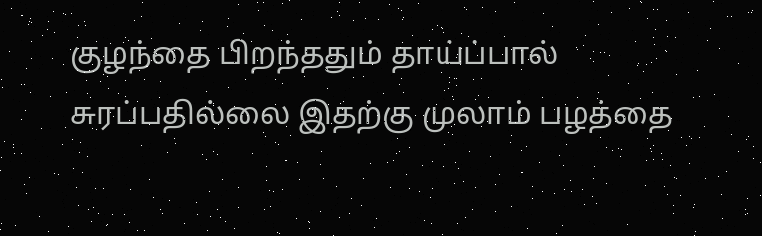குழந்தை பிறந்ததும் தாய்ப்பால் சுரப்பதில்லை இதற்கு முலாம் பழத்தை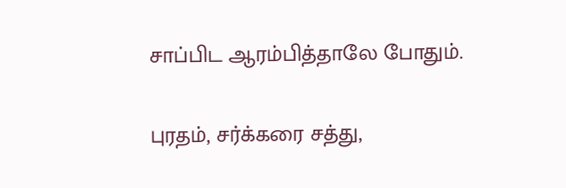சாப்பிட ஆரம்பித்தாலே போதும்.

புரதம், சர்க்கரை சத்து,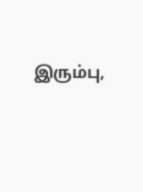இரும்பு,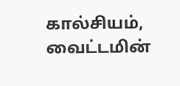கால்சியம், வைட்டமின்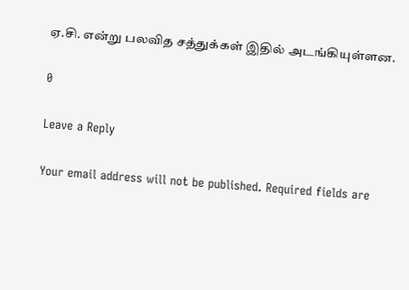ஏ.சி. என்று பலவித சத்துக்கள் இதில் அடங்கியுள்ளன.

0

Leave a Reply

Your email address will not be published. Required fields are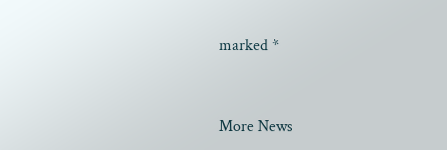marked *


More News